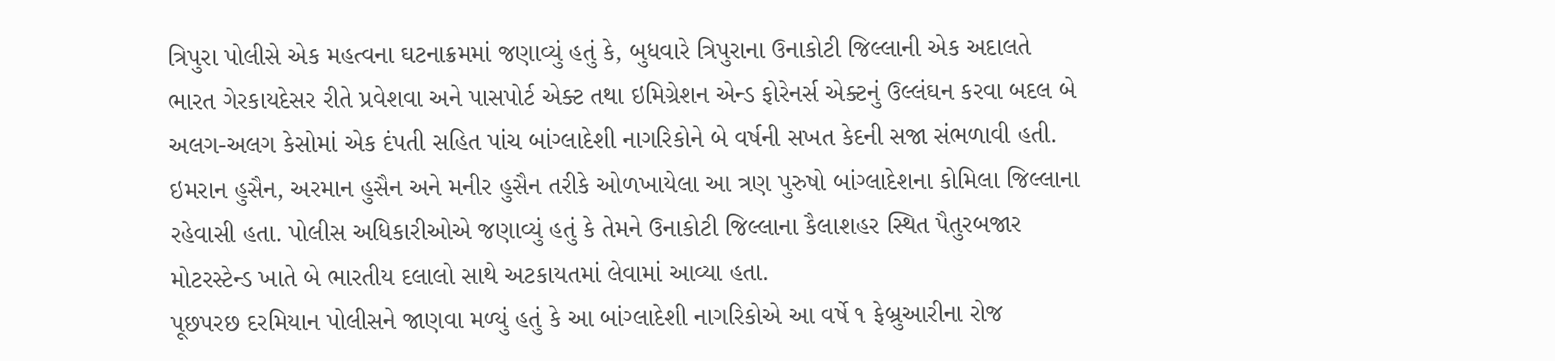ત્રિપુરા પોલીસે એક મહત્વના ઘટનાક્રમમાં જણાવ્યું હતું કે, બુધવારે ત્રિપુરાના ઉનાકોટી જિલ્લાની એક અદાલતે ભારત ગેરકાયદેસર રીતે પ્રવેશવા અને પાસપોર્ટ એક્ટ તથા ઇમિગ્રેશન એન્ડ ફોરેનર્સ એક્ટનું ઉલ્લંઘન કરવા બદલ બે અલગ-અલગ કેસોમાં એક દંપતી સહિત પાંચ બાંગ્લાદેશી નાગરિકોને બે વર્ષની સખત કેદની સજા સંભળાવી હતી.
ઇમરાન હુસૈન, અરમાન હુસૈન અને મનીર હુસૈન તરીકે ઓળખાયેલા આ ત્રણ પુરુષો બાંગ્લાદેશના કોમિલા જિલ્લાના રહેવાસી હતા. પોલીસ અધિકારીઓએ જણાવ્યું હતું કે તેમને ઉનાકોટી જિલ્લાના કૈલાશહર સ્થિત પૈતુરબજાર મોટરસ્ટેન્ડ ખાતે બે ભારતીય દલાલો સાથે અટકાયતમાં લેવામાં આવ્યા હતા.
પૂછપરછ દરમિયાન પોલીસને જાણવા મળ્યું હતું કે આ બાંગ્લાદેશી નાગરિકોએ આ વર્ષે ૧ ફેબ્રુઆરીના રોજ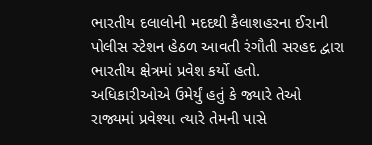ભારતીય દલાલોની મદદથી કૈલાશહરના ઈરાની પોલીસ સ્ટેશન હેઠળ આવતી રંગૌતી સરહદ દ્વારા ભારતીય ક્ષેત્રમાં પ્રવેશ કર્યો હતો.
અધિકારીઓએ ઉમેર્યું હતું કે જ્યારે તેઓ રાજ્યમાં પ્રવેશ્યા ત્યારે તેમની પાસે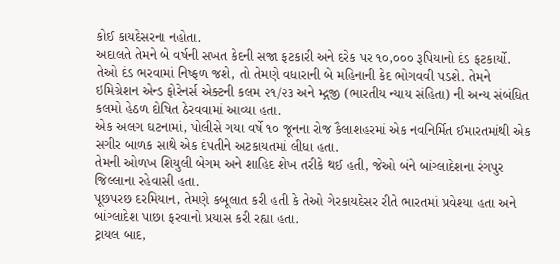કોઈ કાયદેસરના નહોતા.
અદાલતે તેમને બે વર્ષની સખત કેદની સજા ફટકારી અને દરેક પર ૧૦,૦૦૦ રૂપિયાનો દંડ ફટકાર્યો. તેઓ દંડ ભરવામાં નિષ્ફળ જશે, તો તેમણે વધારાની બે મહિનાની કેદ ભોગવવી પડશે. તેમને ઇમિગ્રેશન એન્ડ ફોરેનર્સ એક્ટની કલમ ૨૧/૨૩ અને મ્દ્ગજી (ભારતીય ન્યાય સંહિતા) ની અન્ય સંબંધિત કલમો હેઠળ દોષિત ઠેરવવામાં આવ્યા હતા.
એક અલગ ઘટનામાં, પોલીસે ગયા વર્ષે ૧૦ જૂનના રોજ કૈલાશહરમાં એક નવનિર્મિત ઈમારતમાંથી એક સગીર બાળક સાથે એક દંપતીને અટકાયતમાં લીધા હતા.
તેમની ઓળખ શિયુલી બેગમ અને શાહિદ શેખ તરીકે થઈ હતી, જેઓ બંને બાંગ્લાદેશના રંગપુર જિલ્લાના રહેવાસી હતા.
પૂછપરછ દરમિયાન, તેમણે કબૂલાત કરી હતી કે તેઓ ગેરકાયદેસર રીતે ભારતમાં પ્રવેશ્યા હતા અને બાંગ્લાદેશ પાછા ફરવાનો પ્રયાસ કરી રહ્યા હતા.
ટ્રાયલ બાદ,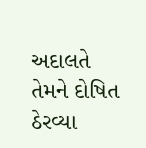અદાલતે તેમને દોષિત ઠેરવ્યા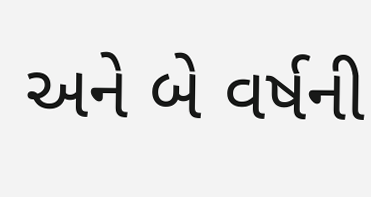અને બે વર્ષની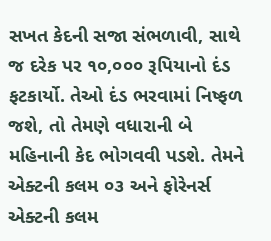સખત કેદની સજા સંભળાવી, સાથે જ દરેક પર ૧૦,૦૦૦ રૂપિયાનો દંડ ફટકાર્યો. તેઓ દંડ ભરવામાં નિષ્ફળ જશે, તો તેમણે વધારાની બે મહિનાની કેદ ભોગવવી પડશે. તેમને એક્ટની કલમ ૦૩ અને ફોરેનર્સ એક્ટની કલમ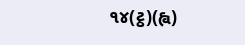૧૪(ટ્ઠ)(હ્વ)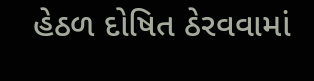હેઠળ દોષિત ઠેરવવામાં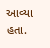આવ્યા હતા.